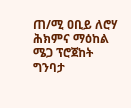ጠ/ሚ ዐቢይ ለሮሃ ሕክምና ማዕከል ሜጋ ፕሮጀከት ግንባታ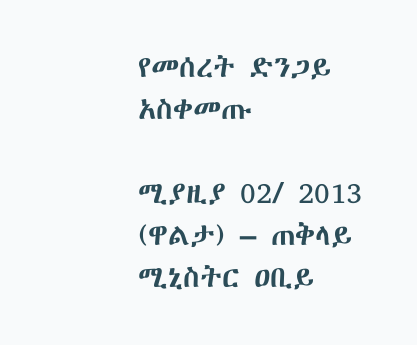የመሰረት ድንጋይ አስቀመጡ

ሚያዚያ 02/ 2013 (ዋልታ) – ጠቅላይ ሚኒስትር ዐቢይ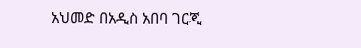አህመድ በአዲስ አበባ ገርጂ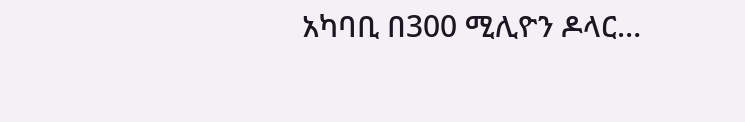አካባቢ በ300 ሚሊዮን ዶላር…